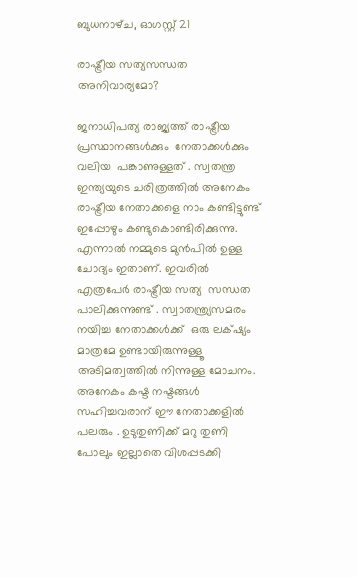ബുധനാഴ്‌ച, ഓഗസ്റ്റ് 21

രാഷ്ട്രീയ സത്യസന്ധത അനിവാര്യമോ?

ജനാധിപത്യ രാജ്യത്ത് രാഷ്ട്രീയ പ്രസ്ഥാനങ്ങൾക്കും  നേതാക്കൾക്കും  വലിയ  പങ്കാണുള്ളത് . സ്വതന്ത്ര ഇന്ത്യയുടെ ചരിത്രത്തിൽ അനേകം രാഷ്ട്രീയ നേതാക്കളെ നാം കണ്ടിട്ടുണ്ട് ഇപ്പോഴും കണ്ടുകൊണ്ടിരിക്കുന്നു. എന്നാൽ നമ്മുടെ മുൻപിൽ ഉള്ള ചോദ്യം ഇതാണ്. ഇവരിൽ എത്രപേർ രാഷ്ട്രീയ സത്യ  സന്ധത പാലിക്കുന്നുണ്ട് . സ്വാതന്ത്ര്യസമരം നയിച്ച നേതാക്കൾക്ക്  ഒരു ലക്‌ഷ്യം മാത്രമേ ഉണ്ടായിരുന്നുള്ളൂ അടിമത്വത്തിൽ നിന്നുള്ള മോചനം. അനേകം കഷ്ട നഷ്ടങ്ങൾ സഹിച്ചവരാന് ഈ നേതാക്കളിൽ പലരും . ഉടുതുണിക്ക്‌ മറു തുണി പോലും ഇല്ലാതെ വിശപ്പടക്കി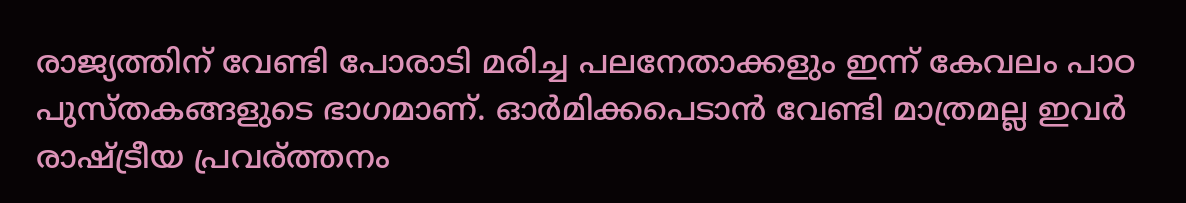രാജ്യത്തിന്‌ വേണ്ടി പോരാടി മരിച്ച പലനേതാക്കളും ഇന്ന് കേവലം പാഠ പുസ്തകങ്ങളുടെ ഭാഗമാണ്. ഓർമിക്കപെടാൻ വേണ്ടി മാത്രമല്ല ഇവർ രാഷ്ട്രീയ പ്രവര്ത്തനം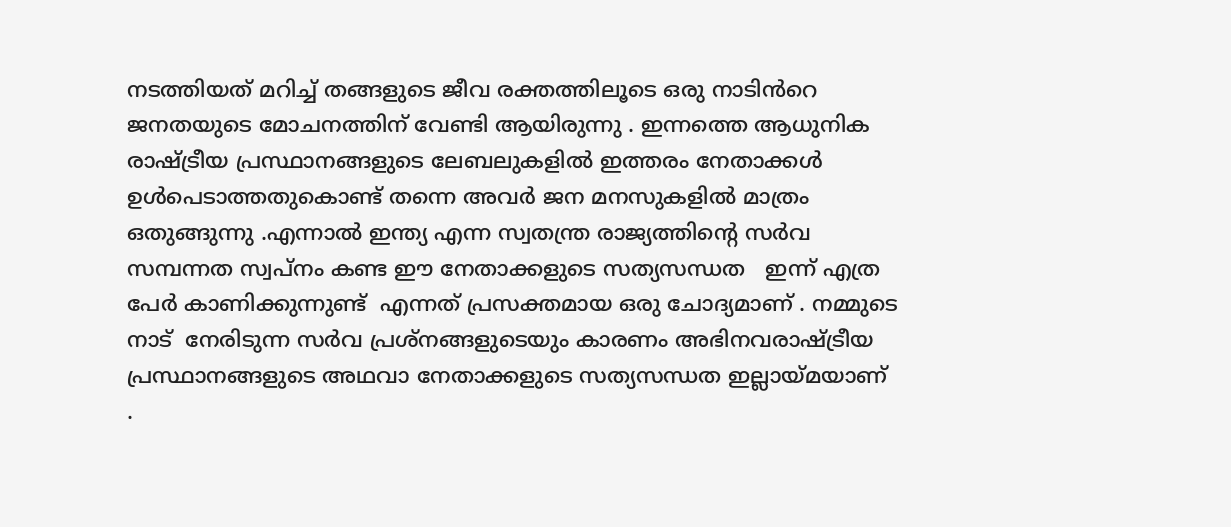നടത്തിയത് മറിച്ച് തങ്ങളുടെ ജീവ രക്തത്തിലൂടെ ഒരു നാടിൻറെ  ജനതയുടെ മോചനത്തിന് വേണ്ടി ആയിരുന്നു . ഇന്നത്തെ ആധുനിക രാഷ്ട്രീയ പ്രസ്ഥാനങ്ങളുടെ ലേബലുകളിൽ ഇത്തരം നേതാക്കൾ ഉൾപെടാത്തതുകൊണ്ട് തന്നെ അവർ ജന മനസുകളിൽ മാത്രം ഒതുങ്ങുന്നു .എന്നാൽ ഇന്ത്യ എന്ന സ്വതന്ത്ര രാജ്യത്തിന്റെ സർവ സമ്പന്നത സ്വപ്നം കണ്ട ഈ നേതാക്കളുടെ സത്യസന്ധത   ഇന്ന് എത്ര പേർ കാണിക്കുന്നുണ്ട്  എന്നത് പ്രസക്തമായ ഒരു ചോദ്യമാണ് . നമ്മുടെ നാട്  നേരിടുന്ന സർവ പ്രശ്നങ്ങളുടെയും കാരണം അഭിനവരാഷ്ട്രീയ പ്രസ്ഥാനങ്ങളുടെ അഥവാ നേതാക്കളുടെ സത്യസന്ധത ഇല്ലായ്മയാണ് .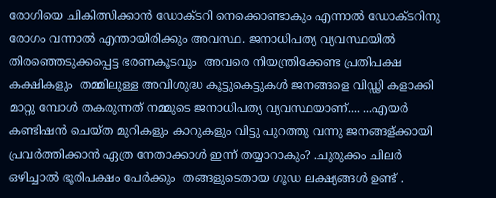രോഗിയെ ചികിത്സിക്കാൻ ഡോക്ടറി നെക്കൊണ്ടാകും എന്നാൽ ഡോക്ടറിനു രോഗം വന്നാൽ എന്തായിരിക്കും അവസ്ഥ. ജനാധിപത്യ വ്യവസ്ഥയിൽ തിരഞ്ഞെടുക്കപ്പെട്ട ഭരണകൂടവും  അവരെ നിയന്ത്രിക്കേണ്ട പ്രതിപക്ഷ കക്ഷികളും  തമ്മിലുള്ള അവിശുദ്ധ കൂട്ടുകെട്ടുകൾ ജനങ്ങളെ വിഡ്ഢി കളാക്കി മാറ്റു മ്പോൾ തകരുന്നത് നമ്മുടെ ജനാധിപത്യ വ്യവസ്ഥയാണ്‌.... ...എയർ കണ്ടിഷൻ ചെയ്ത മുറികളും കാറുകളും വിട്ടു പുറത്തു വന്നു ജനങ്ങള്ക്കായി പ്രവർത്തിക്കാൻ ഏത്ര നേതാക്കാൾ ഇന്ന് തയ്യാറാകും? .ചുരുക്കം ചിലർ ഒഴിച്ചാൽ ഭൂരിപക്ഷം പേർക്കും  തങ്ങളുടെതായ ഗൂഡ ലക്ഷ്യങ്ങൾ ഉണ്ട് .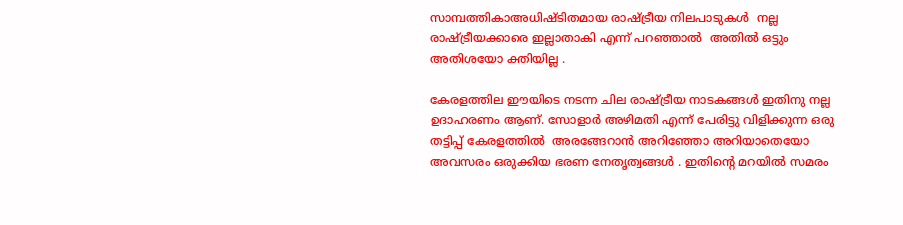സാമ്പത്തികാഅധിഷ്ടിതമായ രാഷ്ട്രീയ നിലപാടുകൾ  നല്ല രാഷ്ട്രീയക്കാരെ ഇല്ലാതാകി എന്ന് പറഞ്ഞാൽ  അതിൽ ഒട്ടും  അതിശയോ ക്തിയില്ല .

കേരളത്തില ഈയിടെ നടന്ന ചില രാഷ്ട്രീയ നാടകങ്ങൾ ഇതിനു നല്ല ഉദാഹരണം ആണ്. സോളാർ അഴിമതി എന്ന് പേരിട്ടു വിളിക്കുന്ന ഒരു തട്ടിപ്പ് കേരളത്തിൽ  അരങ്ങേറാൻ അറിഞ്ഞോ അറിയാതെയോ അവസരം ഒരുക്കിയ ഭരണ നേതൃത്വങ്ങൾ . ഇതിന്റെ മറയിൽ സമരം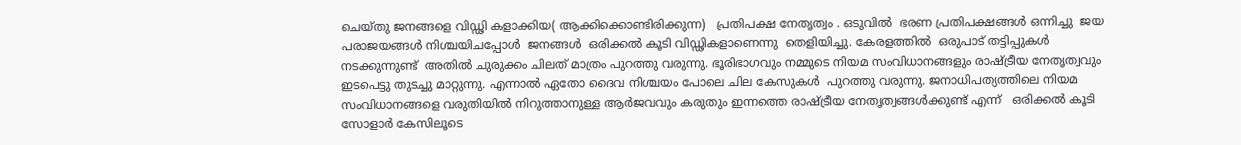ചെയ്തു ജനങ്ങളെ വിഡ്ഢി കളാക്കിയ( ആക്കിക്കൊണ്ടിരിക്കുന്ന)   പ്രതിപക്ഷ നേതൃത്വം . ഒടുവിൽ  ഭരണ പ്രതിപക്ഷങ്ങൾ ഒന്നിച്ചു  ജയ പരാജയങ്ങൾ നിശ്ചയിചപ്പോൾ  ജനങ്ങൾ  ഒരിക്കൽ കൂടി വിഡ്ഢികളാണെന്നു  തെളിയിച്ചു. കേരളത്തിൽ  ഒരുപാട് തട്ടിപ്പുകൾ നടക്കുന്നുണ്ട്  അതിൽ ചുരുക്കം ചിലത് മാത്രം പുറത്തു വരുന്നു. ഭൂരിഭാഗവും നമ്മുടെ നിയമ സംവിധാനങ്ങളും രാഷ്ട്രീയ നേതൃത്വവും ഇടപെട്ടു തുടച്ചു മാറ്റുന്നു. എന്നാൽ ഏതോ ദൈവ നിശ്ചയം പോലെ ചില കേസുകൾ  പുറത്തു വരുന്നു. ജനാധിപത്യത്തിലെ നിയമ സംവിധാനങ്ങളെ വരുതിയിൽ നിറുത്താനുള്ള ആർജവവും കരുതും ഇന്നത്തെ രാഷ്ട്രീയ നേതൃത്വങ്ങൾക്കുണ്ട് എന്ന്   ഒരിക്കൽ കൂടി സോളാർ കേസിലൂടെ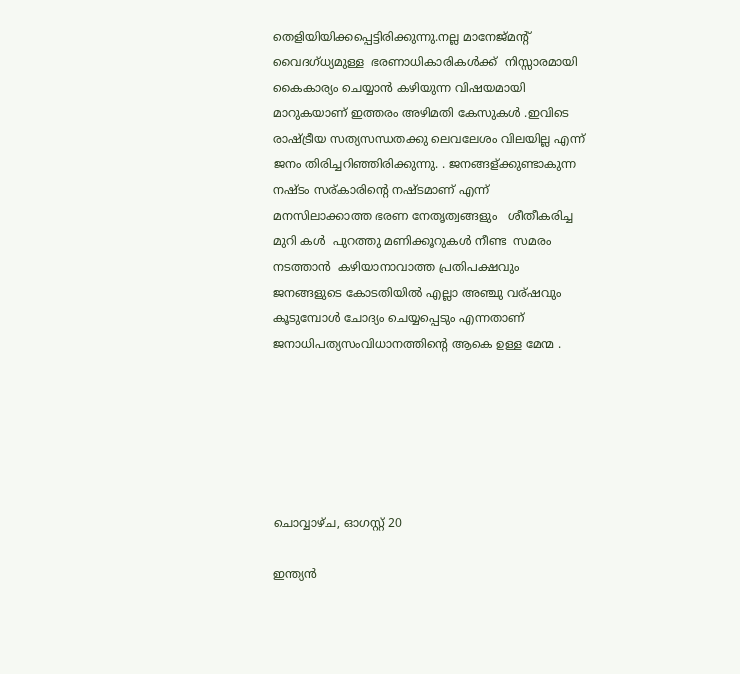തെളിയിയിക്കപ്പെട്ടിരിക്കുന്നു.നല്ല മാനേജ്‌മന്റ്‌ വൈദഗ്ധ്യമുള്ള  ഭരണാധികാരികൾക്ക്  നിസ്സാരമായി കൈകാര്യം ചെയ്യാൻ കഴിയുന്ന വിഷയമായി മാറുകയാണ് ഇത്തരം അഴിമതി കേസുകൾ .ഇവിടെ രാഷ്ട്രീയ സത്യസന്ധതക്കു ലെവലേശം വിലയില്ല എന്ന്   ജനം തിരിച്ചറിഞ്ഞിരിക്കുന്നു. . ജനങ്ങള്ക്കുണ്ടാകുന്ന നഷ്ടം സര്കാരിന്റെ നഷ്ടമാണ് എന്ന് മനസിലാക്കാത്ത ഭരണ നേതൃത്വങ്ങളും   ശീതീകരിച്ച മുറി കൾ  പുറത്തു മണിക്കൂറുകൾ നീണ്ട  സമരം നടത്താൻ  കഴിയാനാവാത്ത പ്രതിപക്ഷവും   ജനങ്ങളുടെ കോടതിയിൽ എല്ലാ അഞ്ചു വര്ഷവും കൂടുമ്പോൾ ചോദ്യം ചെയ്യപ്പെടും എന്നതാണ് ജനാധിപത്യസംവിധാനത്തിന്റെ ആകെ ഉള്ള മേന്മ .






ചൊവ്വാഴ്ച, ഓഗസ്റ്റ് 20

ഇന്ത്യൻ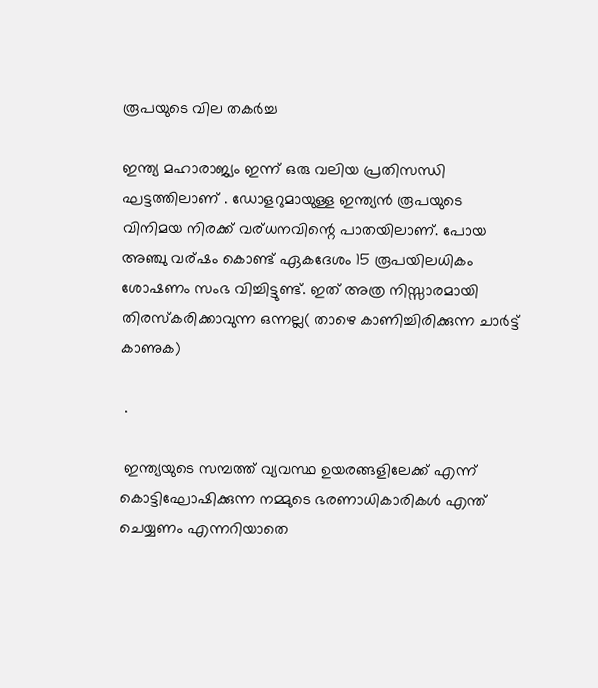രൂപയുടെ വില തകർച്ച

ഇന്ത്യ മഹാരാജ്യം ഇന്ന് ഒരു വലിയ പ്രതിസന്ധി ഘട്ടത്തിലാണ് . ഡോളറുമായുള്ള ഇന്ത്യൻ രൂപയുടെ വിനിമയ നിരക്ക് വര്ധനവിന്റെ പാതയിലാണ്. പോയ അഞ്ചു വര്ഷം കൊണ്ട് ഏകദേശം 15 രൂപയിലധികം ശോഷണം സംഭ വിച്ചിട്ടുണ്ട്. ഇത് അത്ര നിസ്സാരമായി   തിരസ്കരിക്കാവുന്ന ഒന്നല്ല( താഴെ കാണിച്ചിരിക്കുന്ന ചാർട്ട് കാണുക)

 .

 ഇന്ത്യയുടെ സമ്പത്ത് വ്യവസ്ഥ ഉയരങ്ങളിലേക്ക് എന്ന് കൊട്ടിഘോഷിക്കുന്ന നമ്മുടെ ഭരണാധികാരികൾ എന്ത് ചെയ്യണം എന്നറിയാതെ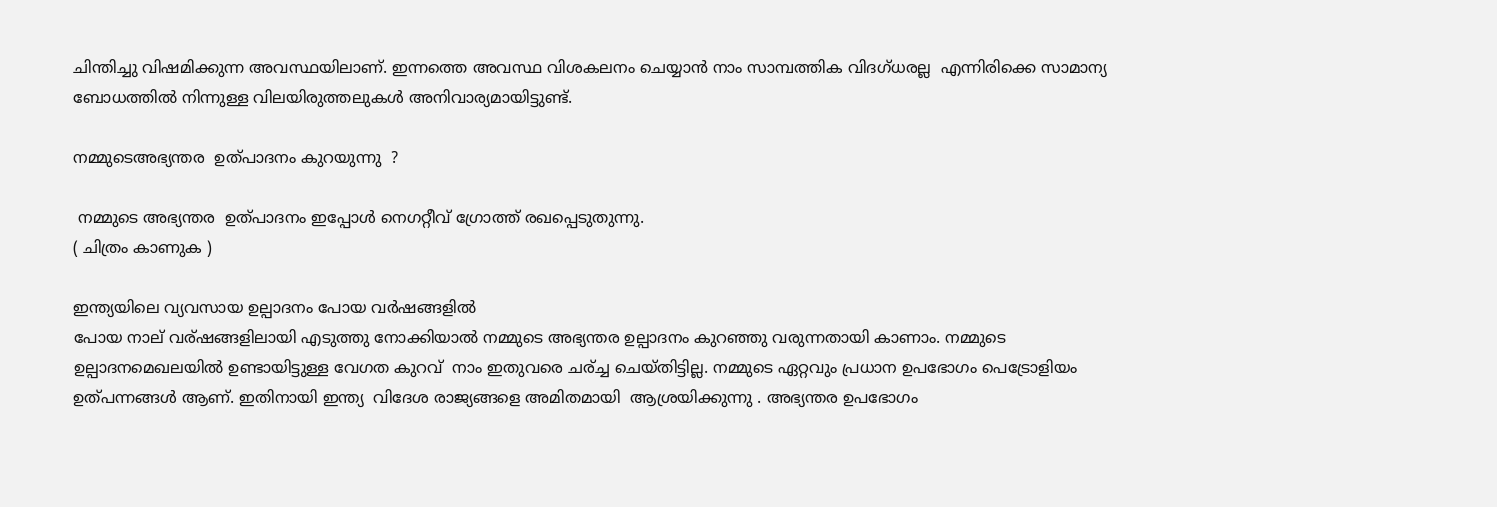ചിന്തിച്ചു വിഷമിക്കുന്ന അവസ്ഥയിലാണ്. ഇന്നത്തെ അവസ്ഥ വിശകലനം ചെയ്യാൻ നാം സാമ്പത്തിക വിദഗ്ധരല്ല  എന്നിരിക്കെ സാമാന്യ ബോധത്തിൽ നിന്നുള്ള വിലയിരുത്തലുകൾ അനിവാര്യമായിട്ടുണ്ട്.

നമ്മുടെഅഭ്യന്തര  ഉത്പാദനം കുറയുന്നു  ?

 നമ്മുടെ അഭ്യന്തര  ഉത്പാദനം ഇപ്പോൾ നെഗറ്റീവ് ഗ്രോത്ത് രഖപ്പെടുതുന്നു.
( ചിത്രം കാണുക )

ഇന്ത്യയിലെ വ്യവസായ ഉല്പാദനം പോയ വർഷങ്ങളിൽ
പോയ നാല് വര്ഷങ്ങളിലായി എടുത്തു നോക്കിയാൽ നമ്മുടെ അഭ്യന്തര ഉല്പാദനം കുറഞ്ഞു വരുന്നതായി കാണാം. നമ്മുടെ ഉല്പാദനമെഖലയിൽ ഉണ്ടായിട്ടുള്ള വേഗത കുറവ്  നാം ഇതുവരെ ചര്ച്ച ചെയ്തിട്ടില്ല. നമ്മുടെ ഏറ്റവും പ്രധാന ഉപഭോഗം പെട്രോളിയം ഉത്പന്നങ്ങൾ ആണ്. ഇതിനായി ഇന്ത്യ  വിദേശ രാജ്യങ്ങളെ അമിതമായി  ആശ്രയിക്കുന്നു . അഭ്യന്തര ഉപഭോഗം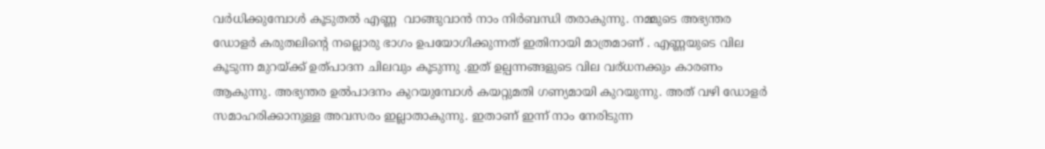വർധിക്കുമ്പോൾ കൂടുതൽ എണ്ണ  വാങ്ങുവാൻ നാം നിർബന്ധി തരാകുന്നു. നമ്മുടെ അഭ്യന്തര ഡോളർ കരുതലിന്റെ നല്ലൊരു ഭാഗം ഉപയോഗിക്കുന്നത് ഇതിനായി മാത്രമാണ് . എണ്ണയുടെ വില കൂടുന്ന മുറയ്ക്ക് ഉത്പാദന ചിലവും കൂടുന്നു .ഇത് ഉല്പന്നങ്ങളുടെ വില വര്ധനക്കും കാരണം ആകുന്നു. അഭ്യന്തര ഉൽപാദനം കുറയുമ്പോൾ കയറ്റുമതി ഗണ്യമായി കുറയുന്നു. അത് വഴി ഡോളർ സമാഹരിക്കാനുള്ള അവസരം ഇല്ലാതാകുന്നു. ഇതാണ് ഇന്ന് നാം നേരിടുന്ന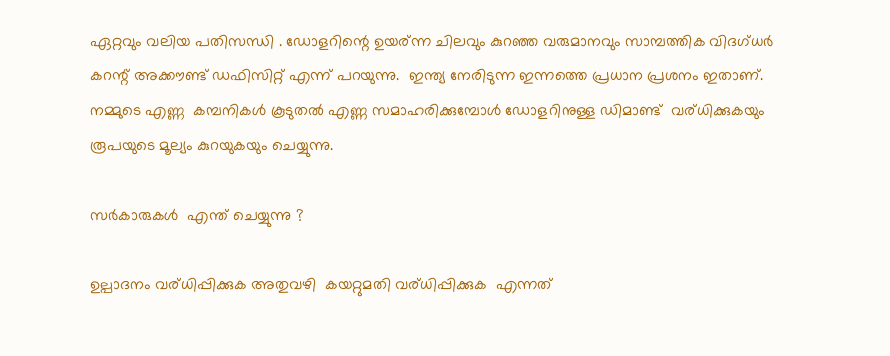ഏറ്റവും വലിയ പതിസന്ധി . ഡോളറിന്റെ ഉയര്ന്ന ചിലവും കുറഞ്ഞ വരുമാനവും സാമ്പത്തിക വിദഗ്ധർ കറന്റ്‌ അക്കൗണ്ട്‌ ഡഫിസിറ്റ് എന്ന് പറയുന്നു.  ഇന്ത്യ നേരിടുന്ന ഇന്നത്തെ പ്രധാന പ്രശനം ഇതാണ്. നമ്മുടെ എണ്ണ  കമ്പനികൾ കൂടുതൽ എണ്ണ സമാഹരിക്കുമ്പോൾ ഡോളറിനുള്ള ഡിമാണ്ട്  വര്ധിക്കുകയും രൂപയുടെ മൂല്യം കുറയുകയും ചെയ്യുന്നു.

സർകാരുകൾ  എന്ത് ചെയ്യുന്നു ?

ഉല്പാദനം വര്ധിപ്പിക്കുക അതുവഴി  കയറ്റുമതി വര്ധിപ്പിക്കുക  എന്നത്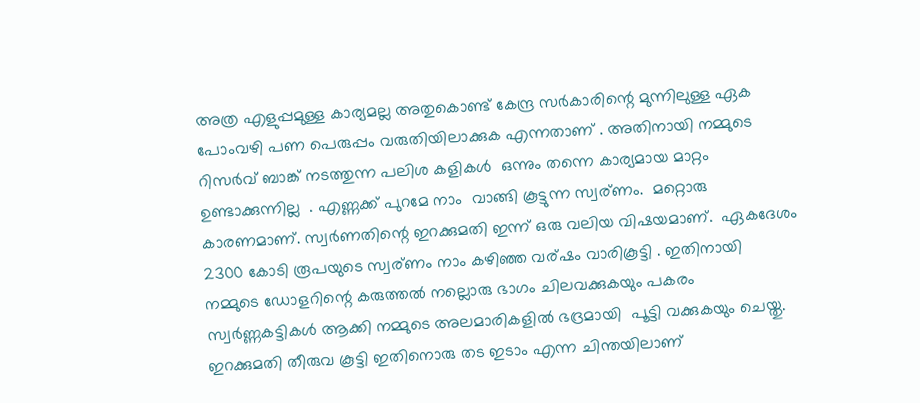അത്ര എളുപ്പമുള്ള കാര്യമല്ല അതുകൊണ്ട് കേന്ദ്ര സർകാരിന്റെ മുന്നിലുള്ള ഏക പോംവഴി പണ പെരുപ്പം വരുതിയിലാക്കുക എന്നതാണ് . അതിനായി നമ്മുടെ റിസർവ് ബാങ്ക് നടത്തുന്ന പലിശ കളികൾ  ഒന്നും തന്നെ കാര്യമായ മാറ്റം ഉണ്ടാക്കുന്നില്ല  . എണ്ണക്ക് പുറമേ നാം  വാങ്ങി കൂട്ടുന്ന സ്വര്ണം.  മറ്റൊരു കാരണമാണ്. സ്വർണതിന്റെ ഇറക്കുമതി ഇന്ന് ഒരു വലിയ വിഷയമാണ്.  ഏകദേശം 2300 കോടി രൂപയുടെ സ്വര്ണം നാം കഴിഞ്ഞ വര്ഷം വാരികൂട്ടി . ഇതിനായി നമ്മുടെ ഡോളറിന്റെ കരുത്തൽ നല്ലൊരു ഭാഗം ചിലവക്കുകയും പകരം സ്വർണ്ണകട്ടികൾ ആക്കി നമ്മുടെ അലമാരികളിൽ ഭദ്രമായി  പൂട്ടി വക്കുകയും ചെയ്തു. ഇറക്കുമതി തീരുവ കൂട്ടി ഇതിനൊരു തട ഇടാം എന്ന ചിന്തയിലാണ്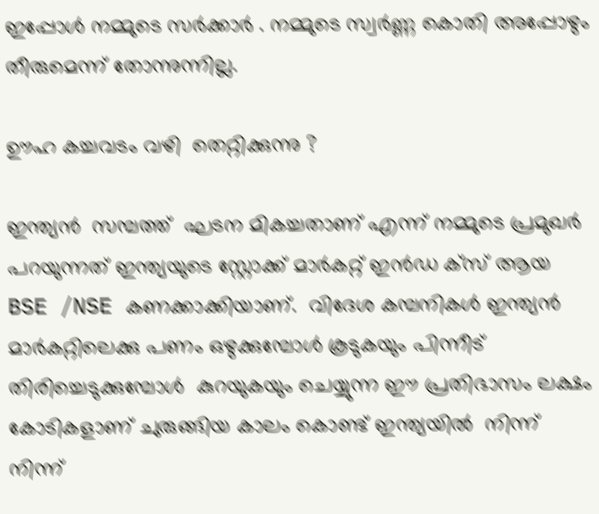ഇപ്പോൾ നമ്മുടെ സർക്കാർ . നമ്മുടെ സ്വർണ്ണ കൊതി അപ്പോഴും തീരുമെന്ന് തോന്നുന്നില്ല.

ഊഹ കച്ചവടം വഴി  തെറ്റിക്കുന്നു ?

ഇന്ത്യൻ  സമ്പത്ത്  ഘടന മികച്ചതാണ് എന്ന് നമ്മുടെ പ്രമുഖർ  പറയുന്നത് ഇന്ത്യയുടെ സ്റ്റോക്ക്‌ മാർകറ്റ്‌ ഇൻഡ ക്സ് ആയ BSE /NSE കണക്കാക്കിയാണ്.  വിദേശ കമ്പനികൾ ഇന്ത്യൻ മാർകറ്റിലെക്കു പണം ഒഴുക്കുമ്പോൾ കൂടുകയും പിന്നീട് തിരിച്ചെടുക്കുമ്പോൾ  കുറയുകയും ചെയ്യുന്ന ഈ പ്രതിഭാസം ലക്ഷം കോടികളാണ് ചുരുങ്ങിയ കാലം കൊണ്ട് ഇന്ത്യയിൽ  നിന്ന് നിന്ന്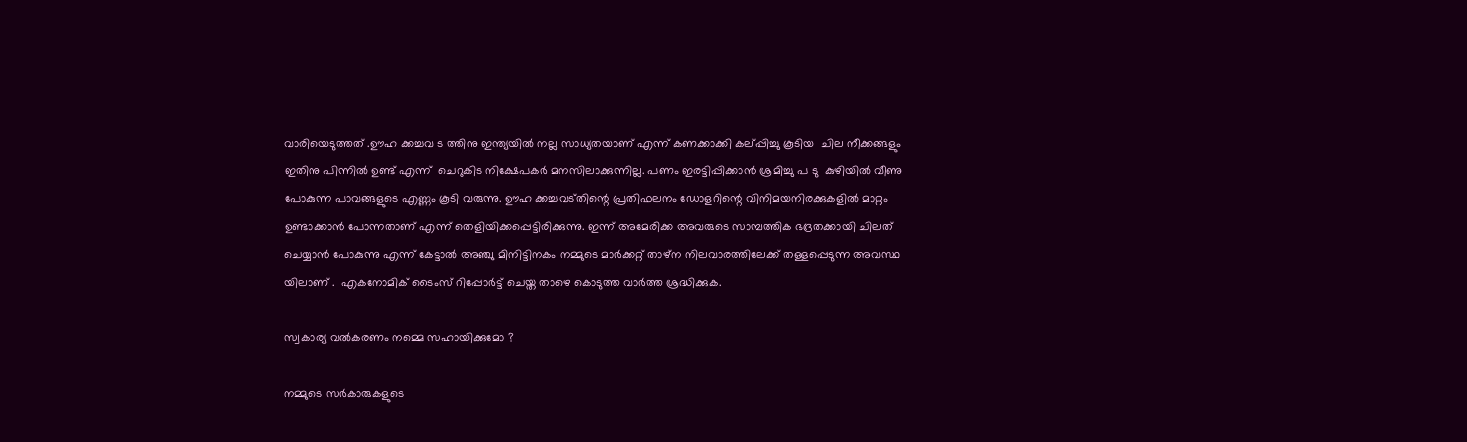വാരിയെടുത്തത് .ഊഹ ക്കച്ചവ ട ത്തിനു ഇന്ത്യയിൽ നല്ല സാധ്യതയാണ് എന്ന് കണക്കാക്കി കല്പ്പിച്ചു കൂടിയ  ചില നീക്കങ്ങളും  ഇതിനു പിന്നിൽ ഉണ്ട് എന്ന്  ചെറുകിട നിക്ഷേപകർ മനസിലാക്കുന്നില്ല. പണം ഇരട്ടിപ്പിക്കാൻ ശ്രമിച്ചു പ ടു  കുഴിയിൽ വീണു പോകുന്ന പാവങ്ങളുടെ എണ്ണം കൂടി വരുന്നു. ഊഹ ക്കച്ചവട്തിന്റെ പ്രതിഫലനം ഡോളറിന്റെ വിനിമയനിരക്കുകളിൽ മാറ്റം ഉണ്ടാക്കാൻ പോന്നതാണ് എന്ന് തെളിയിക്കപ്പെട്ടിരിക്കുന്നു. ഇന്ന് അമേരിക്ക അവരുടെ സാമ്പത്തിക ഭദ്രതക്കായി ചിലത് ചെയ്യാൻ പോകുന്നു എന്ന് കേട്ടാൽ അഞ്ചു മിനിട്ടിനകം നമ്മുടെ മാർക്കറ്റ്‌ താഴ്ന നിലവാരത്തിലേക്ക് തള്ളപ്പെടുന്ന അവസ്ഥ യിലാണ് .  എകനോമിക് ടൈംസ്‌ റിപ്പോർട്ട്‌ ചെയ്ത താഴെ കൊടുത്ത വാർത്ത‍ ശ്രദ്ധിക്കുക.

സ്വകാര്യ വൽകരണം നമ്മെ സഹായിക്കുമോ ?

നമ്മുടെ സർകാരുകളുടെ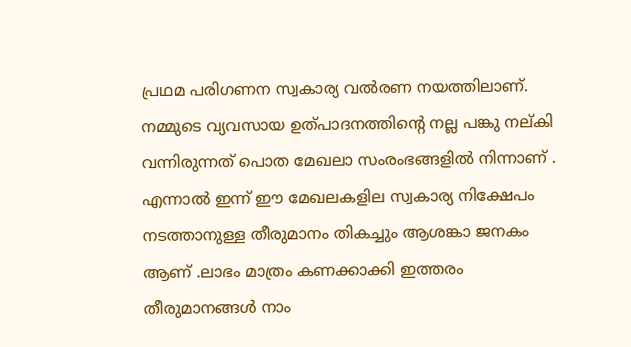പ്രഥമ പരിഗണന സ്വകാര്യ വൽരണ നയത്തിലാണ്. നമ്മുടെ വ്യവസായ ഉത്പാദനത്തിന്റെ നല്ല പങ്കു നല്കി വന്നിരുന്നത് പൊത മേഖലാ സംരംഭങ്ങളിൽ നിന്നാണ് . എന്നാൽ ഇന്ന് ഈ മേഖലകളില സ്വകാര്യ നിക്ഷേപം നടത്താനുള്ള തീരുമാനം തികച്ചും ആശങ്കാ ജനകം ആണ് .ലാഭം മാത്രം കണക്കാക്കി ഇത്തരം തീരുമാനങ്ങൾ നാം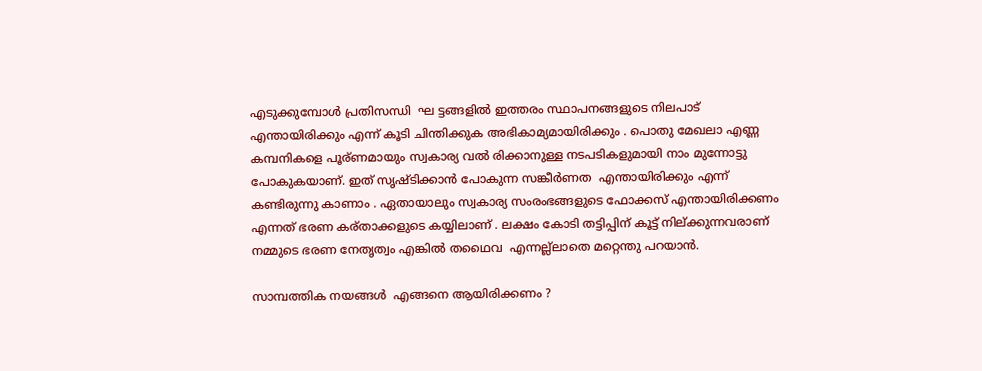എടുക്കുമ്പോൾ പ്രതിസന്ധി  ഘ ട്ടങ്ങളിൽ ഇത്തരം സ്ഥാപനങ്ങളുടെ നിലപാട് എന്തായിരിക്കും എന്ന് കൂടി ചിന്തിക്കുക അഭികാമ്യമായിരിക്കും . പൊതു മേഖലാ എണ്ണ  കമ്പനികളെ പൂര്ണമായും സ്വകാര്യ വൽ രിക്കാനുള്ള നടപടികളുമായി നാം മുന്നോട്ടു പോകുകയാണ്. ഇത് സൃഷ്ടിക്കാൻ പോകുന്ന സങ്കീർണത  എന്തായിരിക്കും എന്ന് കണ്ടിരുന്നു കാണാം . ഏതായാലും സ്വകാര്യ സംരംഭങ്ങളുടെ ഫോക്കസ് എന്തായിരിക്കണം എന്നത് ഭരണ കര്താക്കളുടെ കയ്യിലാണ് . ലക്ഷം കോടി തട്ടിപ്പിന് കൂട്ട് നില്ക്കുന്നവരാണ്  നമ്മുടെ ഭരണ നേതൃത്വം എങ്കിൽ തഥൈവ  എന്നല്ല്ലാതെ മറ്റെന്തു പറയാൻ.

സാമ്പത്തിക നയങ്ങൾ  എങ്ങനെ ആയിരിക്കണം ?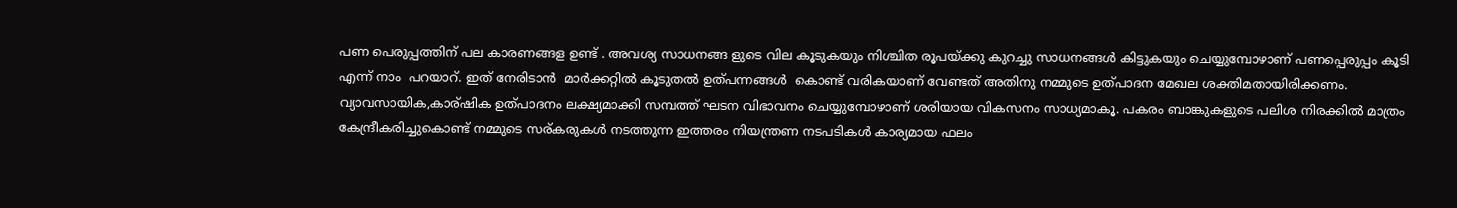പണ പെരുപ്പത്തിന് പല കാരണങ്ങള ഉണ്ട് . അവശ്യ സാധനങ്ങ ളുടെ വില കൂടുകയും നിശ്ചിത രൂപയ്ക്കു കുറച്ചു സാധനങ്ങൾ കിട്ടുകയും ചെയ്യുമ്പോഴാണ് പണപ്പെരുപ്പം കൂടി എന്ന് നാം  പറയാറ്. ഇത് നേരിടാൻ  മാർക്കറ്റിൽ കൂടുതൽ ഉത്പന്നങ്ങൾ  കൊണ്ട് വരികയാണ് വേണ്ടത് അതിനു നമ്മുടെ ഉത്പാദന മേഖല ശക്തിമതായിരിക്കണം.  വ്യാവസായിക,കാര്ഷിക ഉത്പാദനം ലക്ഷ്യമാക്കി സമ്പത്ത് ഘടന വിഭാവനം ചെയ്യുമ്പോഴാണ് ശരിയായ വികസനം സാധ്യമാകൂ. പകരം ബാങ്കുകളുടെ പലിശ നിരക്കിൽ മാത്രം കേന്ദ്രീകരിച്ചുകൊണ്ട് നമ്മുടെ സര്കരുകൾ നടത്തുന്ന ഇത്തരം നിയന്ത്രണ നടപടികൾ കാര്യമായ ഫലം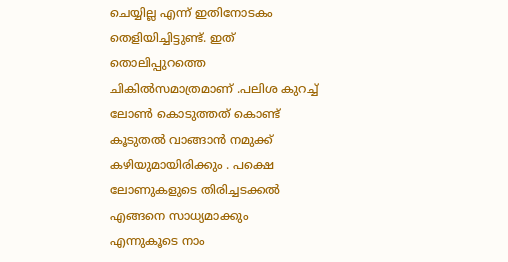ചെയ്യില്ല എന്ന് ഇതിനോടകം തെളിയിച്ചിട്ടുണ്ട്. ഇത് തൊലിപ്പുറത്തെ ചികിൽസമാത്രമാണ് .പലിശ കുറച്ച് ലോണ്‍ കൊടുത്തത് കൊണ്ട് കൂടുതൽ വാങ്ങാൻ നമുക്ക് കഴിയുമായിരിക്കും . പക്ഷെ ലോണുകളുടെ തിരിച്ചടക്കൽ എങ്ങനെ സാധ്യമാക്കും എന്നുകൂടെ നാം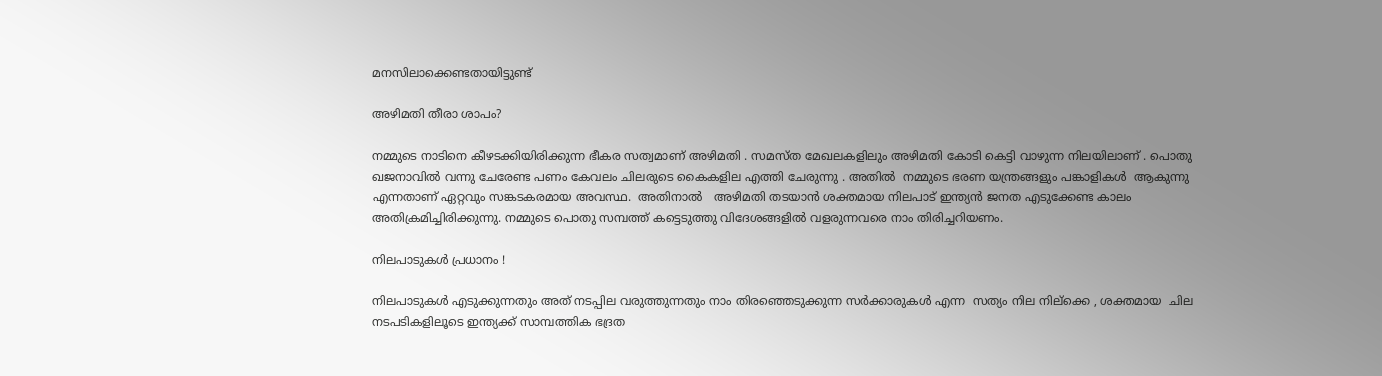മനസിലാക്കെണ്ടതായിട്ടുണ്ട്

അഴിമതി തീരാ ശാപം?

നമ്മുടെ നാടിനെ കീഴടക്കിയിരിക്കുന്ന ഭീകര സത്വമാണ് അഴിമതി . സമസ്ത മേഖലകളിലും അഴിമതി കോടി കെട്ടി വാഴുന്ന നിലയിലാണ് . പൊതു ഖജനാവിൽ വന്നു ചേരേണ്ട പണം കേവലം ചിലരുടെ കൈകളില എത്തി ചേരുന്നു . അതിൽ  നമ്മുടെ ഭരണ യന്ത്രങ്ങളും പങ്കാളികൾ  ആകുന്നു എന്നതാണ് ഏറ്റവും സങ്കടകരമായ അവസ്ഥ.  അതിനാൽ   അഴിമതി തടയാൻ ശക്തമായ നിലപാട് ഇന്ത്യൻ ജനത എടുക്കേണ്ട കാലം അതിക്രമിച്ചിരിക്കുന്നു. നമ്മുടെ പൊതു സമ്പത്ത് കട്ടെടുത്തു വിദേശങ്ങളിൽ വളരുന്നവരെ നാം തിരിച്ചറിയണം.

നിലപാടുകൾ പ്രധാനം !

നിലപാടുകൾ എടുക്കുന്നതും അത് നടപ്പില വരുത്തുന്നതും നാം തിരഞ്ഞെടുക്കുന്ന സർക്കാരുകൾ എന്ന  സത്യം നില നില്ക്കെ , ശക്തമായ  ചില നടപടികളിലൂടെ ഇന്ത്യക്ക് സാമ്പത്തിക ഭദ്രത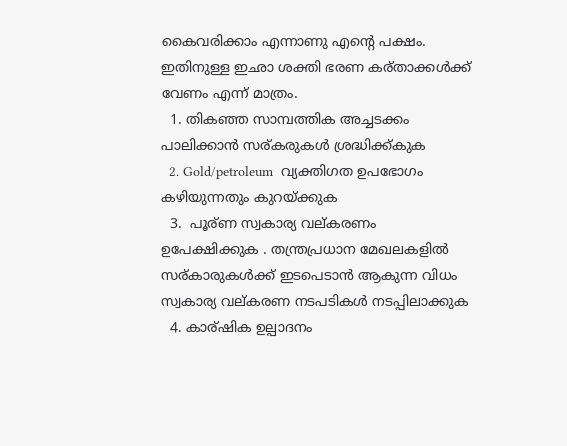കൈവരിക്കാം എന്നാണു എന്റെ പക്ഷം. ഇതിനുള്ള ഇഛാ ശക്തി ഭരണ കര്താക്കൾക്ക് വേണം എന്ന് മാത്രം.
  1. തികഞ്ഞ സാമ്പത്തിക അച്ചടക്കം പാലിക്കാൻ സര്കരുകൾ ശ്രദ്ധിക്ക്കുക
  2. Gold/petroleum  വ്യക്തിഗത ഉപഭോഗം കഴിയുന്നതും കുറയ്ക്കുക
  3.  പൂര്ണ സ്വകാര്യ വല്കരണം ഉപേക്ഷിക്കുക . തന്ത്രപ്രധാന മേഖലകളിൽ  സര്കാരുകൾക്ക് ഇടപെടാൻ ആകുന്ന വിധം സ്വകാര്യ വല്കരണ നടപടികൾ നടപ്പിലാക്കുക
  4. കാര്ഷിക ഉല്പാദനം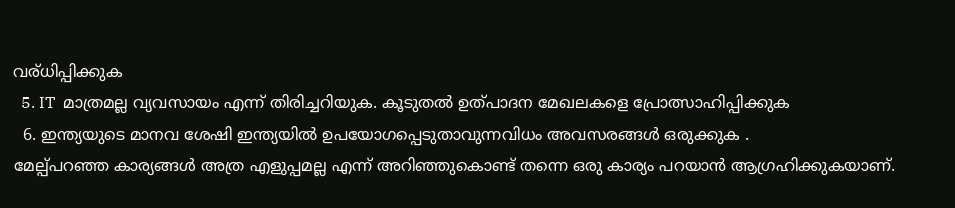വര്ധിപ്പിക്കുക
  5. IT  മാത്രമല്ല വ്യവസായം എന്ന് തിരിച്ചറിയുക. കൂടുതൽ ഉത്പാദന മേഖലകളെ പ്രോത്സാഹിപ്പിക്കുക
  6. ഇന്ത്യയുടെ മാനവ ശേഷി ഇന്ത്യയിൽ ഉപയോഗപ്പെടുതാവുന്നവിധം അവസരങ്ങൾ ഒരുക്കുക .
മേല്പ്പറഞ്ഞ കാര്യങ്ങൾ അത്ര എളുപ്പമല്ല എന്ന് അറിഞ്ഞുകൊണ്ട് തന്നെ ഒരു കാര്യം പറയാൻ ആഗ്രഹിക്കുകയാണ്.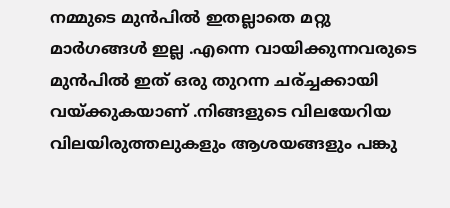നമ്മുടെ മുൻപിൽ ഇതല്ലാതെ മറ്റു മാർഗങ്ങൾ ഇല്ല .എന്നെ വായിക്കുന്നവരുടെ മുൻപിൽ ഇത് ഒരു തുറന്ന ചര്ച്ചക്കായി വയ്ക്കുകയാണ് .നിങ്ങളുടെ വിലയേറിയ വിലയിരുത്തലുകളും ആശയങ്ങളും പങ്കു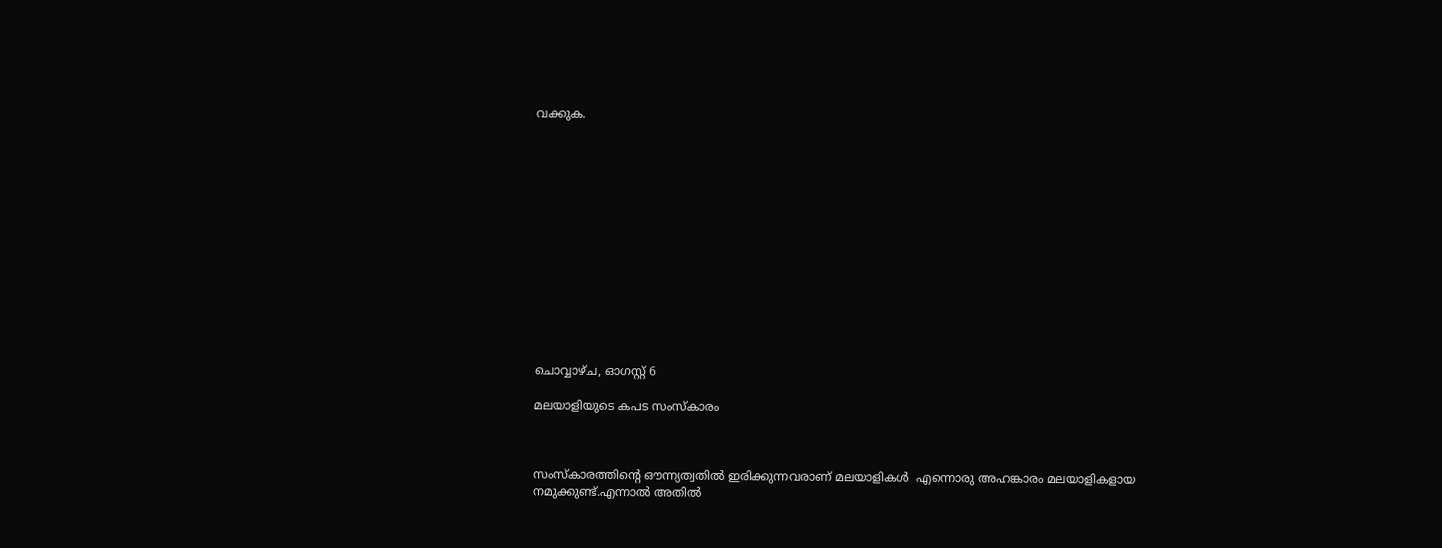വക്കുക.














ചൊവ്വാഴ്ച, ഓഗസ്റ്റ് 6

മലയാളിയുടെ കപട സംസ്കാരം



സംസ്കാരത്തിന്റെ ഔന്ന്യത്വതിൽ ഇരിക്കുന്നവരാണ് മലയാളികൾ  എന്നൊരു അഹങ്കാരം മലയാളികളായ  നമുക്കുണ്ട്.എന്നാൽ അതിൽ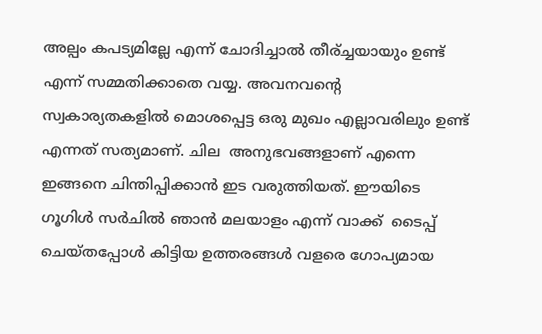അല്പം കപട്യമില്ലേ എന്ന് ചോദിച്ചാൽ തീര്ച്ചയായും ഉണ്ട് എന്ന് സമ്മതിക്കാതെ വയ്യ. അവനവന്റെ സ്വകാര്യതകളിൽ മൊശപ്പെട്ട ഒരു മുഖം എല്ലാവരിലും ഉണ്ട്  എന്നത് സത്യമാണ്. ചില  അനുഭവങ്ങളാണ് എന്നെ ഇങ്ങനെ ചിന്തിപ്പിക്കാൻ ഇട വരുത്തിയത്. ഈയിടെ ഗൂഗിൾ സർചിൽ ഞാൻ മലയാളം എന്ന് വാക്ക്  ടൈപ്പ് ചെയ്തപ്പോൾ കിട്ടിയ ഉത്തരങ്ങൾ വളരെ ഗോപ്യമായ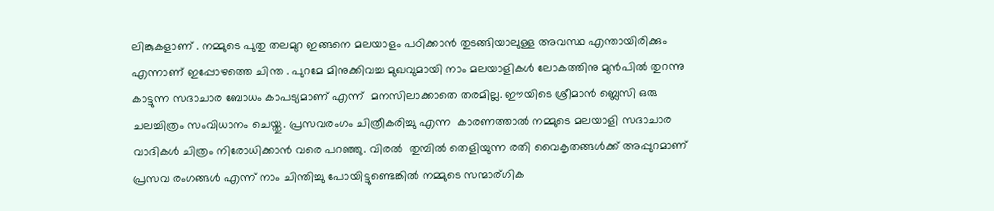ലിങ്കുകളാണ് . നമ്മുടെ പുതു തലമുറ ഇങ്ങനെ മലയാളം പഠിക്കാൻ തുടങ്ങിയാലുള്ള അവസ്ഥ എന്തായിരിക്കും എന്നാണ് ഇപ്പോഴത്തെ ചിന്ത . പുറമേ മിനുക്കിവച്ച മുഖവുമായി നാം മലയാളികൾ ലോകത്തിനു മുൻപിൽ തുറന്നു കാട്ടുന്ന സദാചാര ബോധം കാപട്യമാണ് എന്ന്  മനസിലാക്കാതെ തരമില്ല. ഈയിടെ ശ്രീമാൻ ബ്ലെസി ഒരു ചലച്ചിത്രം സംവിധാനം ചെയ്തു. പ്രസവരംഗം ചിത്രീകരിച്ചു എന്ന  കാരണത്താൽ നമ്മുടെ മലയാളി സദാചാര വാദികൾ ചിത്രം നിരോധിക്കാൻ വരെ പറഞ്ഞു. വിരൽ  തുമ്പിൽ തെളിയുന്ന രതി വൈകൃതങ്ങൾക്ക് അപ്പുറമാണ് പ്രസവ രംഗങ്ങൾ എന്ന് നാം ചിന്തിച്ചു പോയിട്ടുണ്ടെങ്കിൽ നമ്മുടെ സന്മാര്ഗിക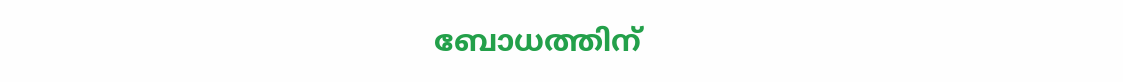ബോധത്തിന്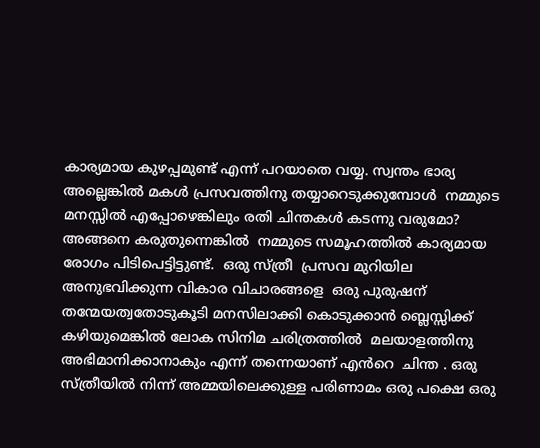കാര്യമായ കുഴപ്പമുണ്ട് എന്ന് പറയാതെ വയ്യ. സ്വന്തം ഭാര്യ അല്ലെങ്കിൽ മകൾ പ്രസവത്തിനു തയ്യാറെടുക്കുമ്പോൾ  നമ്മുടെ മനസ്സിൽ എപ്പോഴെങ്കിലും രതി ചിന്തകൾ കടന്നു വരുമോ? അങ്ങനെ കരുതുന്നെങ്കിൽ  നമ്മുടെ സമൂഹത്തിൽ കാര്യമായ രോഗം പിടിപെട്ടിട്ടുണ്ട്.  ഒരു സ്ത്രീ  പ്രസവ മുറിയില അനുഭവിക്കുന്ന വികാര വിചാരങ്ങളെ  ഒരു പുരുഷന് തന്മേയത്വതോടുകൂടി മനസിലാക്കി കൊടുക്കാൻ ബ്ലെസ്സിക്ക് കഴിയുമെങ്കിൽ ലോക സിനിമ ചരിത്രത്തിൽ  മലയാളത്തിനു അഭിമാനിക്കാനാകും എന്ന് തന്നെയാണ് എൻറെ  ചിന്ത . ഒരു സ്ത്രീയിൽ നിന്ന് അമ്മയിലെക്കുള്ള പരിണാമം ഒരു പക്ഷെ ഒരു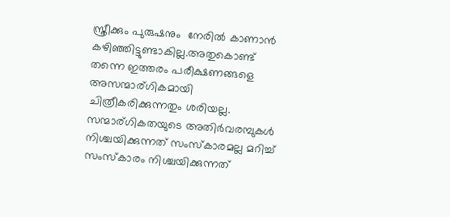സ്ത്രീക്കും പുരുഷനും  നേരിൽ കാണാൻ കഴിഞ്ഞിട്ടുണ്ടാകില്ല.അതുകൊണ്ട് തന്നെ ഇത്തരം പരീക്ഷണങ്ങളെ അസന്മാര്ഗികമായി ചിത്രീകരിക്കുന്നതും ശരിയല്ല.   സന്മാര്ഗികതയുടെ അതിർവരമ്പുകൾ നിശ്ചയിക്കുന്നത് സംസ്കാരമല്ല മറിച്ച്  സംസ്കാരം നിശ്ചയിക്കുന്നത്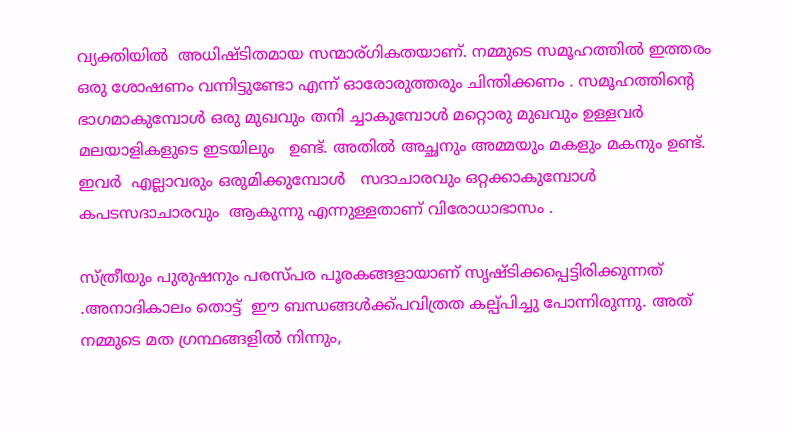വ്യക്തിയിൽ  അധിഷ്ടിതമായ സന്മാര്ഗികതയാണ്. നമ്മുടെ സമൂഹത്തിൽ ഇത്തരം ഒരു ശോഷണം വന്നിട്ടുണ്ടോ എന്ന് ഓരോരുത്തരും ചിന്തിക്കണം . സമൂഹത്തിന്റെ ഭാഗമാകുമ്പോൾ ഒരു മുഖവും തനി ച്ചാകുമ്പോൾ മറ്റൊരു മുഖവും ഉള്ളവർ    മലയാളികളുടെ ഇടയിലും   ഉണ്ട്. അതിൽ അച്ഛനും അമ്മയും മകളും മകനും ഉണ്ട്. ഇവർ  എല്ലാവരും ഒരുമിക്കുമ്പോൾ   സദാചാരവും ഒറ്റക്കാകുമ്പോൾ കപടസദാചാരവും  ആകുന്നു എന്നുള്ളതാണ് വിരോധാഭാസം .

സ്ത്രീയും പുരുഷനും പരസ്പര പൂരകങ്ങളായാണ് സൃഷ്ടിക്കപ്പെട്ടിരിക്കുന്നത് .അനാദികാലം തൊട്ട്  ഈ ബന്ധങ്ങൾക്ക്പവിത്രത കല്പ്പിച്ചു പോന്നിരുന്നു. അത് നമ്മുടെ മത ഗ്രന്ഥങ്ങളിൽ നിന്നും,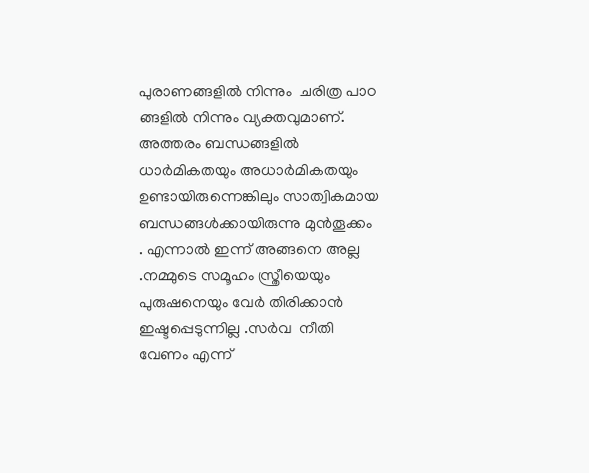പുരാണങ്ങളിൽ നിന്നും  ചരിത്ര പാഠ ങ്ങളിൽ നിന്നും വ്യക്തവുമാണ്. അത്തരം ബന്ധങ്ങളിൽ   ധാർമികതയും അധാർമികതയും ഉണ്ടായിരുന്നെങ്കിലും സാത്വികമായ ബന്ധങ്ങൾക്കായിരുന്നു മുൻ‌തൂക്കം . എന്നാൽ ഇന്ന് അങ്ങനെ അല്ല .നമ്മുടെ സമൂഹം സ്ത്രീയെയും പുരുഷനെയും വേർ തിരിക്കാൻ ഇഷ്ടപ്പെടുന്നില്ല .സർവ  നീതി വേണം എന്ന്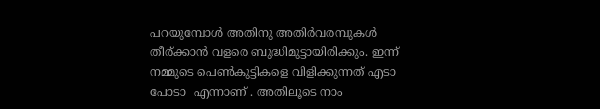പറയുമ്പോൾ അതിനു അതിർവരമ്പുകൾ തീര്ക്കാൻ വളരെ ബുദ്ധിമുട്ടായിരിക്കും. ഇന്ന് നമ്മുടെ പെണ്‍കുട്ടികളെ വിളിക്കുന്നത്‌ എടാ പോടാ  എന്നാണ് . അതിലൂടെ നാം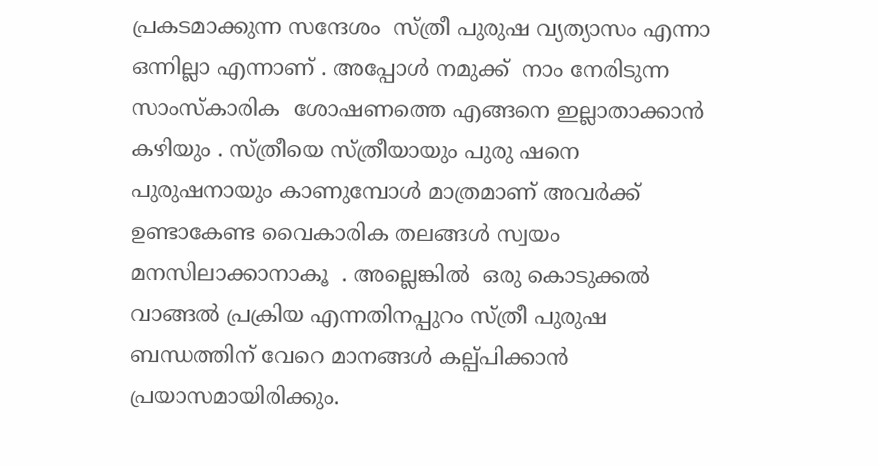പ്രകടമാക്കുന്ന സന്ദേശം  സ്ത്രീ പുരുഷ വ്യത്യാസം എന്നാ ഒന്നില്ലാ എന്നാണ് . അപ്പോൾ നമുക്ക്  നാം നേരിടുന്ന സാംസ്‌കാരിക  ശോഷണത്തെ എങ്ങനെ ഇല്ലാതാക്കാൻ കഴിയും . സ്ത്രീയെ സ്ത്രീയായും പുരു ഷനെ പുരുഷനായും കാണുമ്പോൾ മാത്രമാണ് അവർക്ക്  ഉണ്ടാകേണ്ട വൈകാരിക തലങ്ങൾ സ്വയം  മനസിലാക്കാനാകൂ  . അല്ലെങ്കിൽ  ഒരു കൊടുക്കൽ വാങ്ങൽ പ്രക്രിയ എന്നതിനപ്പുറം സ്ത്രീ പുരുഷ ബന്ധത്തിന് വേറെ മാനങ്ങൾ കല്പ്പിക്കാൻ പ്രയാസമായിരിക്കും.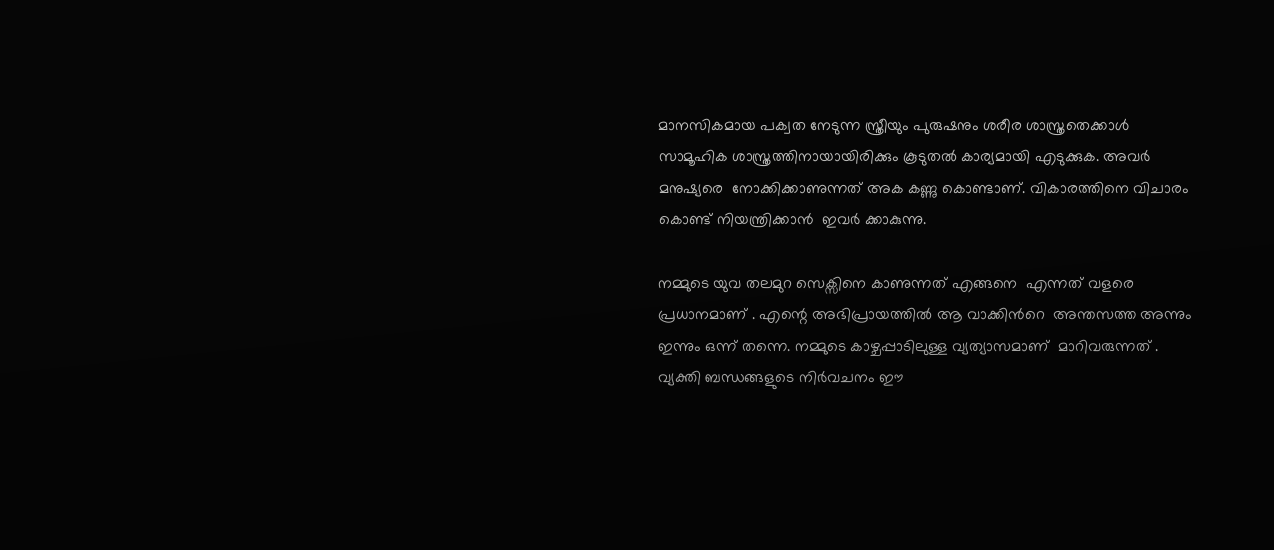മാനസികമായ പക്വത നേടുന്ന സ്ത്രീയും പുരുഷനും ശരീര ശാസ്ത്രതെക്കാൾ സാമൂഹിക ശാസ്ത്രത്തിനായായിരിക്കും കൂടുതൽ കാര്യമായി എടുക്കുക. അവർ മനുഷ്യരെ  നോക്കിക്കാണുന്നത് അക കണ്ണു കൊണ്ടാണ്. വികാരത്തിനെ വിചാരം  കൊണ്ട് നിയന്ത്രിക്കാൻ  ഇവർ ക്കാകുന്നു.

നമ്മുടെ യുവ തലമുറ സെക്സിനെ കാണുന്നത് എങ്ങനെ  എന്നത് വളരെ പ്രധാനമാണ് . എന്റെ അഭിപ്രായത്തിൽ ആ വാക്കിൻറെ  അന്തസത്ത അന്നും ഇന്നും ഒന്ന് തന്നെ. നമ്മുടെ കാഴ്ചപ്പാടിലുള്ള വ്യത്യാസമാണ്  മാറിവരുന്നത് . വ്യക്തി ബന്ധങ്ങളുടെ നിർവചനം ഈ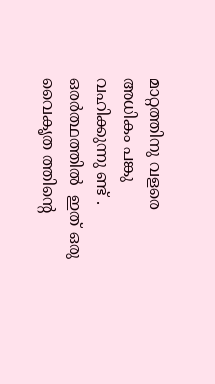മാറ്റത്തിനു വളരെ അധികം പങ്കു വഹിക്കുന്നു ണ്ട് . ഒരർത്ഥത്തിൽ  ഇത് ഒരു വൈകൃത ത്തിന്റെ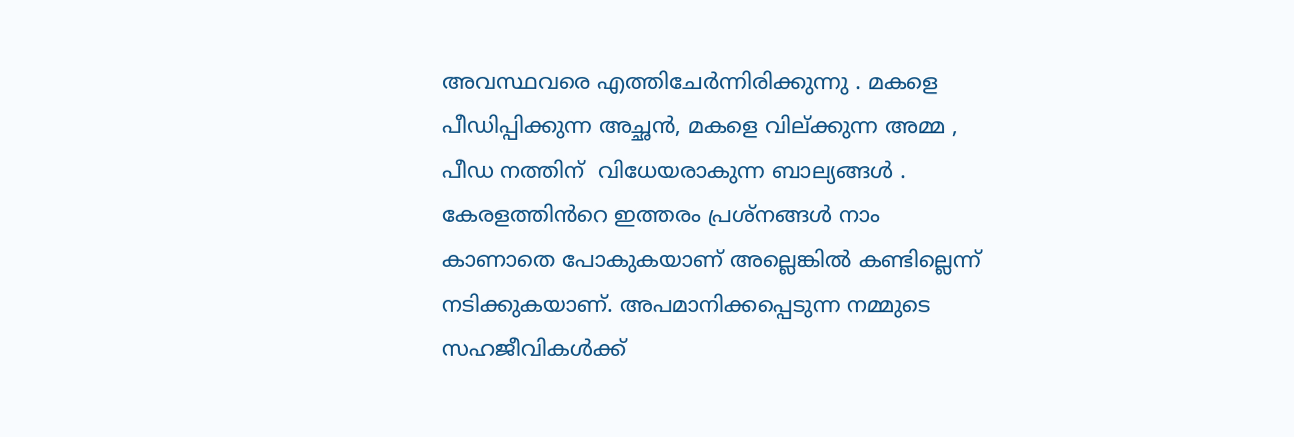അവസ്ഥവരെ എത്തിചേർന്നിരിക്കുന്നു . മകളെ പീഡിപ്പിക്കുന്ന അച്ഛൻ, മകളെ വില്ക്കുന്ന അമ്മ , പീഡ നത്തിന്  വിധേയരാകുന്ന ബാല്യങ്ങൾ . കേരളത്തിൻറെ ഇത്തരം പ്രശ്നങ്ങൾ നാം കാണാതെ പോകുകയാണ് അല്ലെങ്കിൽ കണ്ടില്ലെന്ന് നടിക്കുകയാണ്. അപമാനിക്കപ്പെടുന്ന നമ്മുടെ സഹജീവികൾക്ക്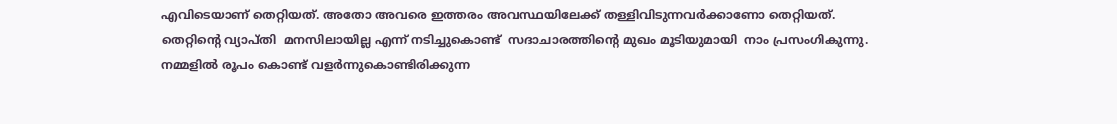എവിടെയാണ് തെറ്റിയത്. അതോ അവരെ ഇത്തരം അവസ്ഥയിലേക്ക് തള്ളിവിടുന്നവർക്കാണോ തെറ്റിയത്. തെറ്റിന്റെ വ്യാപ്തി  മനസിലായില്ല എന്ന് നടിച്ചുകൊണ്ട്‌  സദാചാരത്തിന്റെ മുഖം മൂടിയുമായി  നാം പ്രസംഗികുന്നു. നമ്മളിൽ രൂപം കൊണ്ട് വളർന്നുകൊണ്ടിരിക്കുന്ന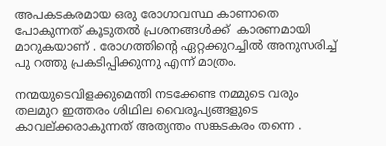അപകടകരമായ ഒരു രോഗാവസ്ഥ കാണാതെ പോകുന്നത് കൂടുതൽ പ്രശനങ്ങൾക്ക്‌  കാരണമായി മാറുകയാണ് . രോഗത്തിന്റെ ഏറ്റക്കുറച്ചിൽ അനുസരിച്ച്  പു റത്തു പ്രകടിപ്പിക്കുന്നു എന്ന് മാത്രം.

നന്മയുടെവിളക്കുമെന്തി നടക്കേണ്ട നമ്മുടെ വരും  തലമുറ ഇത്തരം ശിഥില വൈരൂപ്യങ്ങളുടെ  കാവല്ക്കരാകുന്നത് അത്യന്തം സങ്കടകരം തന്നെ .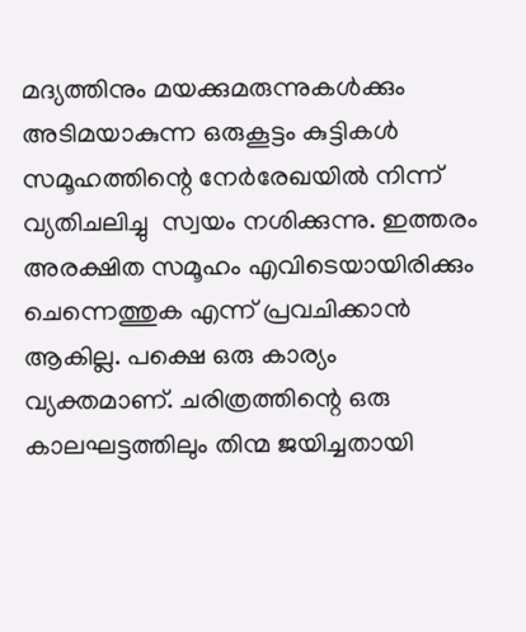മദ്യത്തിനും മയക്കുമരുന്നുകൾക്കും അടിമയാകുന്ന ഒരുകൂട്ടം കുട്ടികൾ  സമൂഹത്തിന്റെ നേർരേഖയിൽ നിന്ന് വ്യതിചലിച്ചു  സ്വയം നശിക്കുന്നു. ഇത്തരം അരക്ഷിത സമൂഹം എവിടെയായിരിക്കും ചെന്നെത്തുക എന്ന് പ്രവചിക്കാൻ ആകില്ല. പക്ഷെ ഒരു കാര്യം  വ്യക്തമാണ്. ചരിത്രത്തിന്റെ ഒരു കാലഘട്ടത്തിലും തിന്മ ജയിച്ചതായി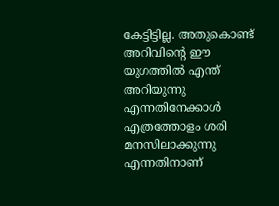കേട്ടിട്ടില്ല. അതുകൊണ്ട് അറിവിന്റെ ഈ യുഗത്തിൽ എന്ത് അറിയുന്നു എന്നതിനേക്കാൾ എത്രത്തോളം ശരി മനസിലാക്കുന്നു എന്നതിനാണ്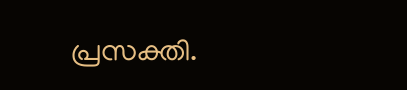പ്രസക്തി.